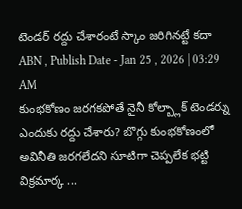టెండర్ రద్దు చేశారంటే స్కాం జరిగినట్టే కదా
ABN , Publish Date - Jan 25 , 2026 | 03:29 AM
కుంభకోణం జరగకపోతే నైనీ కోల్బ్లాక్ టెండర్ను ఎందుకు రద్దు చేశారు? బొగ్గు కుంభకోణంలో అవినీతి జరగలేదని సూటిగా చెప్పలేక భట్టి విక్రమార్క ...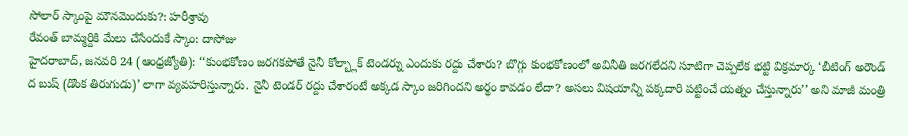సోలార్ స్కాంపై మౌనమెందుకు?: హరీశ్రావు
రేవంత్ బామ్మర్దికి మేలు చేసేందుకే స్కాం: దాసోజు
హైదరాబాద్, జనవరి 24 (ఆంధ్రజ్యోతి): ‘‘కుంభకోణం జరగకపోతే నైనీ కోల్బ్లాక్ టెండర్ను ఎందుకు రద్దు చేశారు? బొగ్గు కుంభకోణంలో అవినీతి జరగలేదని సూటిగా చెప్పలేక భట్టి విక్రమార్క ‘బీటింగ్ అరౌండ్ ద బుష్ (డొంక తిరుగుడు)’ లాగా వ్యవహరిస్తున్నారు. నైనీ టెండర్ రద్దు చేశారంటే అక్కడ స్కాం జరిగిందని అర్థం కావడం లేదా? అసలు విషయాన్ని పక్కదారి పట్టించే యత్నం చేస్తున్నారు’’ అని మాజీ మంత్రి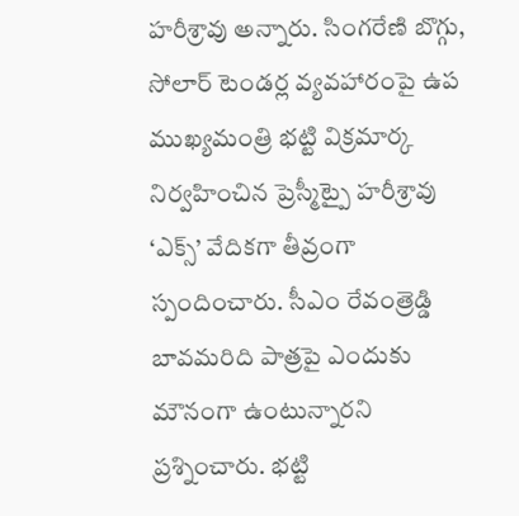హరీశ్రావు అన్నారు. సింగరేణి బొగ్గు, సోలార్ టెండర్ల వ్యవహారంపై ఉప ముఖ్యమంత్రి భట్టి విక్రమార్క నిర్వహించిన ప్రెస్మీట్పై హరీశ్రావు ‘ఎక్స్’ వేదికగా తీవ్రంగా స్పందించారు. సీఎం రేవంత్రెడ్డి బావమరిది పాత్రపై ఎందుకు మౌనంగా ఉంటున్నారని ప్రశ్నించారు. భట్టి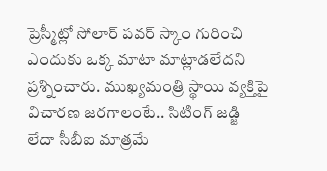ప్రెస్మీట్లో సోలార్ పవర్ స్కాం గురించి ఎందుకు ఒక్క మాటా మాట్లాడలేదని ప్రశ్నించారు. ముఖ్యమంత్రి స్థాయి వ్యక్తిపై విచారణ జరగాలంటే.. సిటింగ్ జడ్జి లేదా సీబీఐ మాత్రమే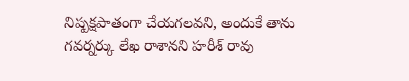నిష్పక్షపాతంగా చేయగలవని, అందుకే తాను గవర్నర్కు లేఖ రాశానని హరీశ్ రావు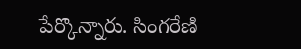పేర్కొన్నారు. సింగరేణి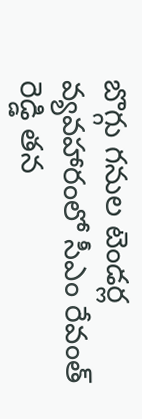బొగ్గు గనుల టెండర్ల వ్యవహారంలో సీఎం రేవంత్ రెడ్డి తన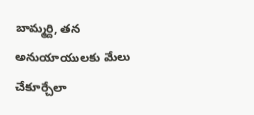బామ్మర్ది, తన అనుయాయులకు మేలు చేకూర్చేలా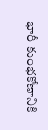భారీ కుంభకోణానికి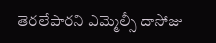తెరలేపారని ఎమ్మెల్సీ దాసోజు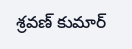శ్రవణ్ కుమార్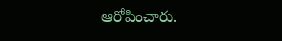ఆరోపించారు.